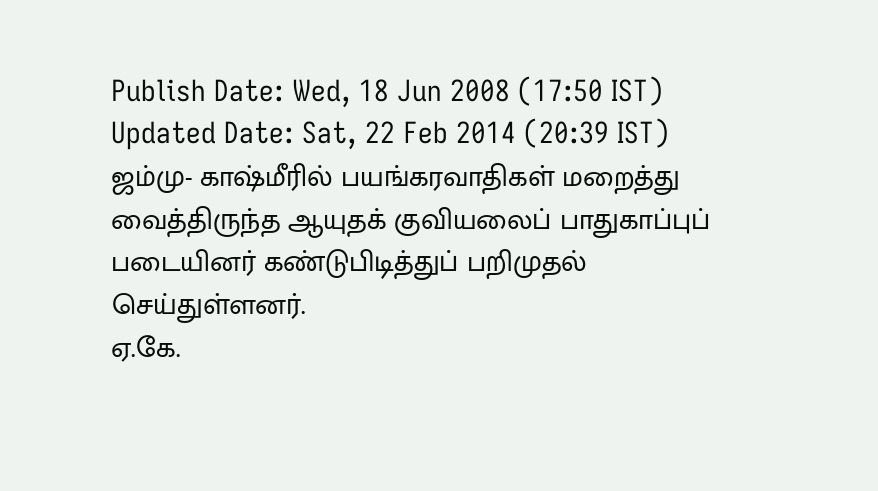Publish Date: Wed, 18 Jun 2008 (17:50 IST)
Updated Date: Sat, 22 Feb 2014 (20:39 IST)
ஜம்மு- காஷ்மீரில் பயங்கரவாதிகள் மறைத்து வைத்திருந்த ஆயுதக் குவியலைப் பாதுகாப்புப் படையினர் கண்டுபிடித்துப் பறிமுதல் செய்துள்ளனர்.
ஏ.கே.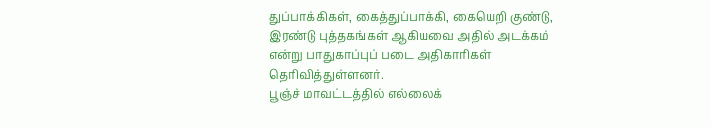துப்பாக்கிகள், கைத்துப்பாக்கி, கையெறி குண்டு, இரண்டு புத்தகங்கள் ஆகியவை அதில் அடக்கம் என்று பாதுகாப்புப் படை அதிகாரிகள் தெரிவித்துள்ளனர்.
பூஞ்ச் மாவட்டத்தில் எல்லைக்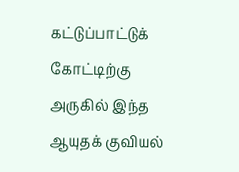கட்டுப்பாட்டுக் கோட்டிற்கு அருகில் இந்த ஆயுதக் குவியல்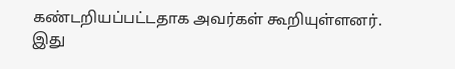கண்டறியப்பட்டதாக அவர்கள் கூறியுள்ளனர்.
இது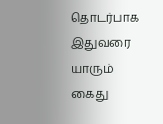தொடர்பாக இதுவரை யாரும் கைது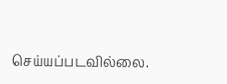செய்யப்படவில்லை.